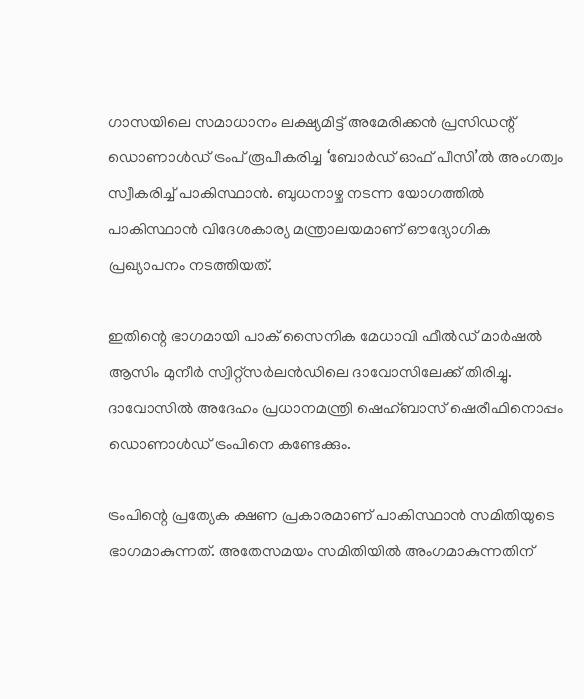ഗാസയിലെ സമാധാനം ലക്ഷ്യമിട്ട് അമേരിക്കന്‍ പ്രസിഡന്റ് ഡൊണാള്‍ഡ് ട്രംപ് രൂപീകരിച്ച ‘ബോര്‍ഡ് ഓഫ് പീസി’ല്‍ അംഗത്വം സ്വീകരിച്ച് പാകിസ്ഥാന്‍. ബുധനാഴ്ച നടന്ന യോഗത്തില്‍ പാകിസ്ഥാന്‍ വിദേശകാര്യ മന്ത്രാലയമാണ് ഔദ്യോഗിക പ്രഖ്യാപനം നടത്തിയത്.

ഇതിന്റെ ഭാഗമായി പാക് സൈനിക മേധാവി ഫീല്‍ഡ് മാര്‍ഷല്‍ ആസിം മുനീര്‍ സ്വിറ്റ്സര്‍ലന്‍ഡിലെ ദാവോസിലേക്ക് തിരിച്ചു. ദാവോസില്‍ അദേഹം പ്രധാനമന്ത്രി ഷെഹ്ബാസ് ഷെരീഫിനൊപ്പം ഡൊണാള്‍ഡ് ട്രംപിനെ കണ്ടേക്കും.

ട്രംപിന്റെ പ്രത്യേക ക്ഷണ പ്രകാരമാണ് പാകിസ്ഥാന്‍ സമിതിയുടെ ഭാഗമാകുന്നത്. അതേസമയം സമിതിയില്‍ അംഗമാകുന്നതിന്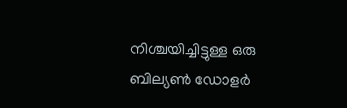നിശ്ചയിച്ചിട്ടുള്ള ഒരു ബില്യണ്‍ ഡോളര്‍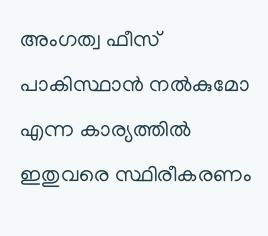അംഗത്വ ഫീസ് പാകിസ്ഥാന്‍ നല്‍കുമോ എന്ന കാര്യത്തില്‍ ഇതുവരെ സ്ഥിരീകരണം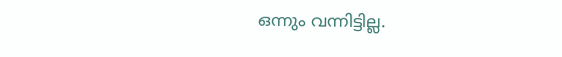ഒന്നും വന്നിട്ടില്ല.